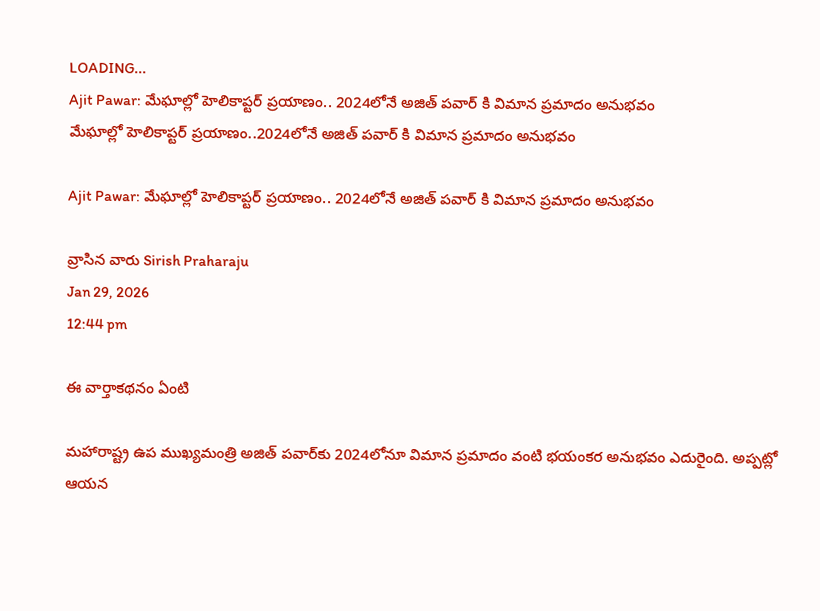LOADING...
Ajit Pawar: మేఘాల్లో హెలికాప్టర్‌ ప్రయాణం.. 2024లోనే అజిత్ పవార్ కి విమాన ప్రమాదం అనుభవం
మేఘాల్లో హెలికాప్టర్‌ ప్రయాణం..2024లోనే అజిత్ పవార్ కి విమాన ప్రమాదం అనుభవం

Ajit Pawar: మేఘాల్లో హెలికాప్టర్‌ ప్రయాణం.. 2024లోనే అజిత్ పవార్ కి విమాన ప్రమాదం అనుభవం

వ్రాసిన వారు Sirish Praharaju
Jan 29, 2026
12:44 pm

ఈ వార్తాకథనం ఏంటి

మహారాష్ట్ర ఉప ముఖ్యమంత్రి అజిత్‌ పవార్‌కు 2024లోనూ విమాన ప్రమాదం వంటి భయంకర అనుభవం ఎదురైంది. అప్పట్లో ఆయన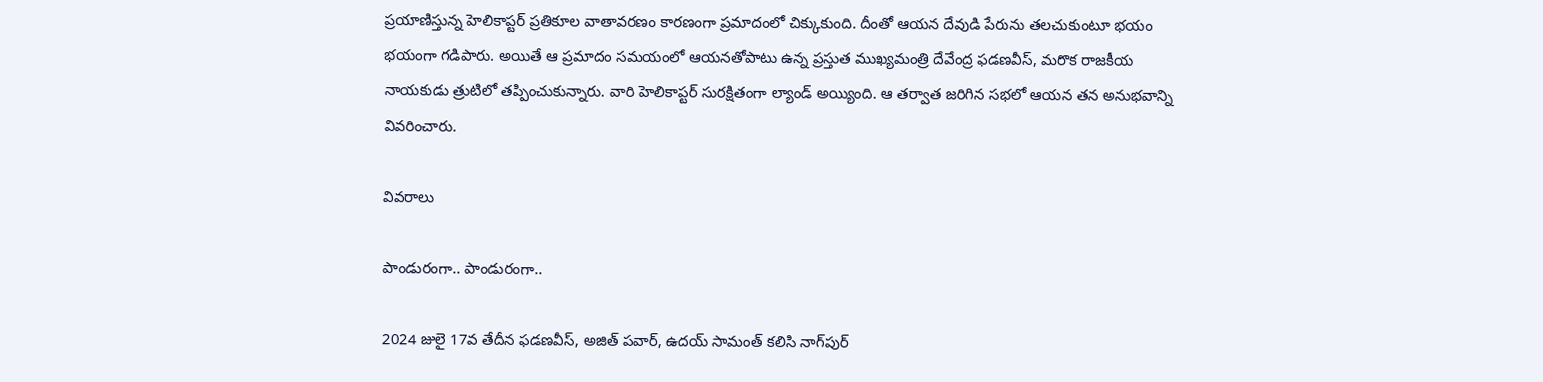ప్రయాణిస్తున్న హెలికాప్టర్‌ ప్రతికూల వాతావరణం కారణంగా ప్రమాదంలో చిక్కుకుంది. దీంతో ఆయన దేవుడి పేరును తలచుకుంటూ భయం భయంగా గడిపారు. అయితే ఆ ప్రమాదం సమయంలో ఆయనతోపాటు ఉన్న ప్రస్తుత ముఖ్యమంత్రి దేవేంద్ర ఫడణవీస్, మరొక రాజకీయ నాయకుడు త్రుటిలో తప్పించుకున్నారు. వారి హెలికాప్టర్‌ సురక్షితంగా ల్యాండ్ అయ్యింది. ఆ తర్వాత జరిగిన సభలో ఆయన తన అనుభవాన్ని వివరించారు.

వివరాలు

పాండురంగా.. పాండురంగా..

2024 జులై 17వ తేదీన ఫడణవీస్, అజిత్‌ పవార్, ఉదయ్‌ సామంత్‌ కలిసి నాగ్‌పుర్‌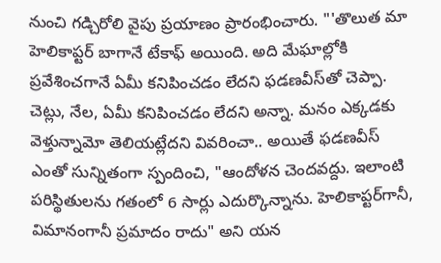నుంచి గడ్చిరోలి వైపు ప్రయాణం ప్రారంభించారు. "'తొలుత మా హెలికాప్టర్‌ బాగానే టేకాఫ్‌ అయింది. అది మేఘాల్లోకి ప్రవేశించగానే ఏమీ కనిపించడం లేదని ఫడణవీస్‌తో చెప్పా. చెట్లు, నేల, ఏమీ కనిపించడం లేదని అన్నా. మనం ఎక్కడకు వెళ్తున్నామో తెలియట్లేదని వివరించా.. అయితే ఫడణవీస్‌ ఎంతో సున్నితంగా స్పందించి, "ఆందోళన చెందవద్దు. ఇలాంటి పరిస్థితులను గతంలో 6 సార్లు ఎదుర్కొన్నాను. హెలికాప్టర్‌గానీ, విమానంగానీ ప్రమాదం రాదు" అని యన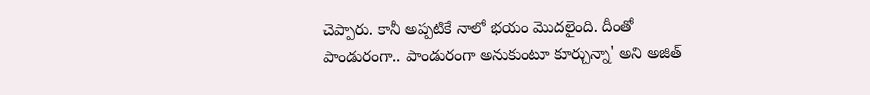చెప్పారు. కానీ అప్పటికే నాలో భయం మొదలైంది. దీంతో పాండురంగా.. పాండురంగా అనుకుంటూ కూర్చున్నా' అని అజిత్‌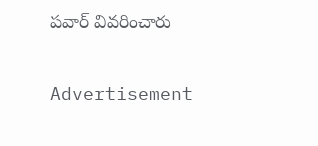పవార్‌ వివరించారు

Advertisement